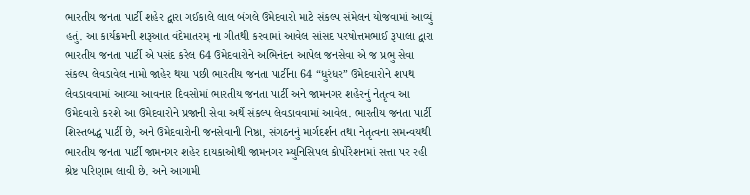ભારતીય જનતા પાર્ટી શહેર દ્વારા ગઈકાલે લાલ બંગલે ઉમેદવારો માટે સંકલ્પ સંમેલન યોજવામાં આવ્યું હતું. આ કાર્યક્રમની શરૂઆત વંદેમાતરમ્ ના ગીતથી કરવામાં આવેલ સાંસદ પરષોત્તમભાઈ રૂપાલા દ્વારા ભારતીય જનતા પાર્ટી એ પસંદ કરેલ 64 ઉમેદવારોને અભિનંદન આપેલ જનસેવા એ જ પ્રભુ સેવા સંકલ્પ લેવડાવેલ નામો જાહેર થયા પછી ભારતીય જનતા પાર્ટીના 64 “ધુરંધર” ઉમેદવારોને શપથ લેવડાવવામાં આવ્યા આવનાર દિવસોમાં ભારતીય જનતા પાર્ટી અને જામનગર શહેરનું નેતૃત્વ આ ઉમેદવારો કરશે આ ઉમેદવારોને પ્રજાની સેવા અર્થે સંકલ્પ લેવડાવવામાં આવેલ. ભારતીય જનતા પાર્ટી શિસ્તબદ્ધ પાર્ટી છે, અને ઉમેદવારોની જનસેવાની નિષ્ઠા, સંગઠનનું માર્ગદર્શન તથા નેતૃત્વના સમન્વયથી ભારતીય જનતા પાર્ટી જામનગર શહેર દાયકાઓથી જામનગર મ્યુનિસિપલ કોર્પોરેશનમાં સત્તા પર રહી શ્રેષ્ટ પરિણામ લાવી છે. અને આગામી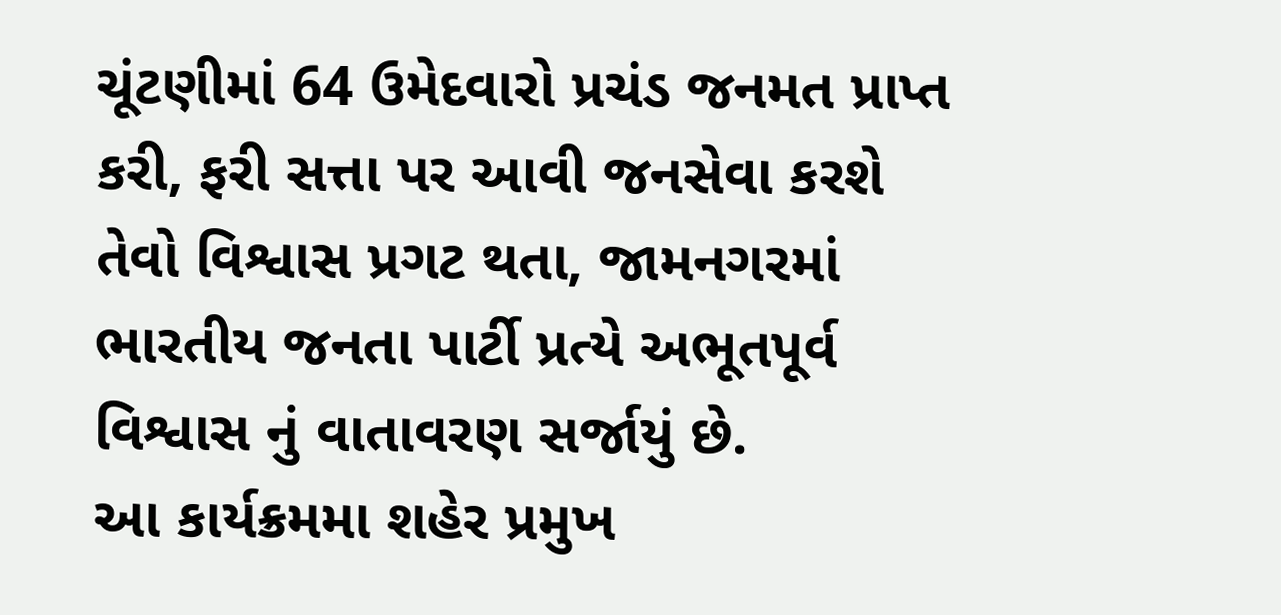ચૂંટણીમાં 64 ઉમેદવારો પ્રચંડ જનમત પ્રાપ્ત કરી, ફરી સત્તા પર આવી જનસેવા કરશે તેવો વિશ્વાસ પ્રગટ થતા, જામનગરમાં ભારતીય જનતા પાર્ટી પ્રત્યે અભૂતપૂર્વ વિશ્વાસ નું વાતાવરણ સર્જાયું છે.
આ કાર્યક્રમમા શહેર પ્રમુખ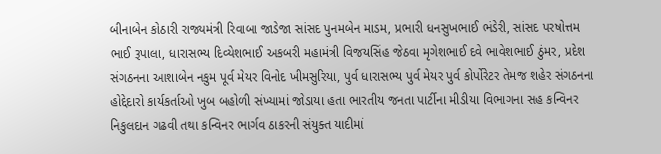બીનાબેન કોઠારી રાજ્યમંત્રી રિવાબા જાડેજા સાંસદ પુનમબેન માડમ, પ્રભારી ધનસુખભાઈ ભંડેરી, સાંસદ પરષોત્તમ ભાઈ રૂપાલા, ધારાસભ્ય દિવ્યેશભાઈ અકબરી મહામંત્રી વિજયસિંહ જેઠવા મૃગેશભાઈ દવે ભાવેશભાઈ ઠુંમર, પ્રદેશ સંગઠનના આશાબેન નકુમ પૂર્વ મેયર વિનોદ ખીમસુરિયા, પુર્વ ધારાસભ્ય પુર્વ મેયર પુર્વ કોર્પોરેટર તેમજ શહેર સંગઠનના હોદ્દેદારો કાર્યકર્તાઓ ખુબ બહોળી સંખ્યામાં જોડાયા હતા ભારતીય જનતા પાર્ટીના મીડીયા વિભાગના સહ કન્વિનર નિકુલદાન ગઢવી તથા કન્વિનર ભાર્ગવ ઠાકરની સંયુક્ત યાદીમાં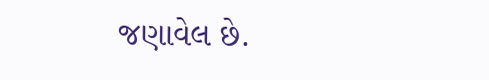જણાવેલ છે.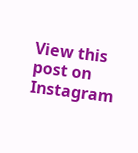View this post on Instagram